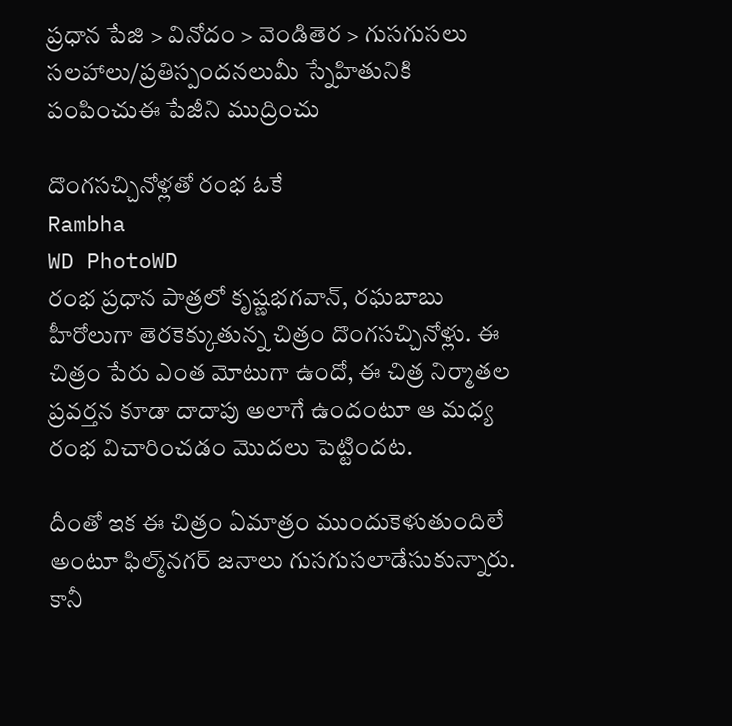ప్రధాన పేజి > వినోదం > వెండితెర > గుసగుసలు
సలహాలు/ప్రతిస్పందనలుమీ స్నేహితునికి పంపించుఈ పేజీని ముద్రించు

దొంగసచ్చినోళ్లతో రంభ ఓకే
Rambha
WD PhotoWD
రంభ ప్రధాన పాత్రలో కృష్ణభగవాన్, రఘబాబు హీరోలుగా తెరకెక్కుతున్న చిత్రం దొంగసచ్చినోళ్లు. ఈ చిత్రం పేరు ఎంత మోటుగా ఉందో, ఈ చిత్ర నిర్మాతల ప్రవర్తన కూడా దాదాపు అలాగే ఉందంటూ ఆ మధ్య రంభ విచారించడం మొదలు పెట్టిందట.

దీంతో ఇక ఈ చిత్రం ఏమాత్రం ముందుకెళుతుందిలే అంటూ ఫిల్మ్‌నగర్ జనాలు గుసగుసలాడేసుకున్నారు. కానీ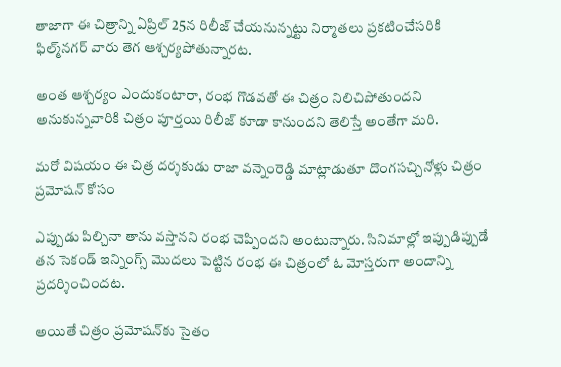తాజాగా ఈ చిత్రాన్ని ఏప్రిల్ 25న రిలీజ్ చేయనున్నట్టు నిర్మాతలు ప్రకటించేసరికి ఫిల్మ్‌నగర్ వారు తెగ ఆశ్చర్యపోతున్నారట.

అంత ఆశ్చర్యం ఎందుకంటారా, రంభ గొడవతో ఈ చిత్రం నిలిచిపోతుందని అనుకున్నవారికి చిత్రం పూర్తయి రిలీజ్ కూడా కానుందని తెలిస్తే అంతేగా మరి.

మరో విషయం ఈ చిత్ర దర్శకుడు రాజా వన్నెంరెడ్డి మాట్లాడుతూ దొంగసచ్చినోళ్లు చిత్రం ప్రమోషన్ కోసం

ఎప్పుడు పిల్చినా తాను వస్తానని రంభ చెప్పిందని అంటున్నారు. సినిమాల్లో ఇప్పుడిప్పుడే తన సెకండ్ ఇన్నింగ్స్ మొదలు పెట్టిన రంభ ఈ చిత్రంలో ఓ మోస్తరుగా అందాన్ని ప్రదర్శించిందట.

అయితే చిత్రం ప్రమోషన్‌కు సైతం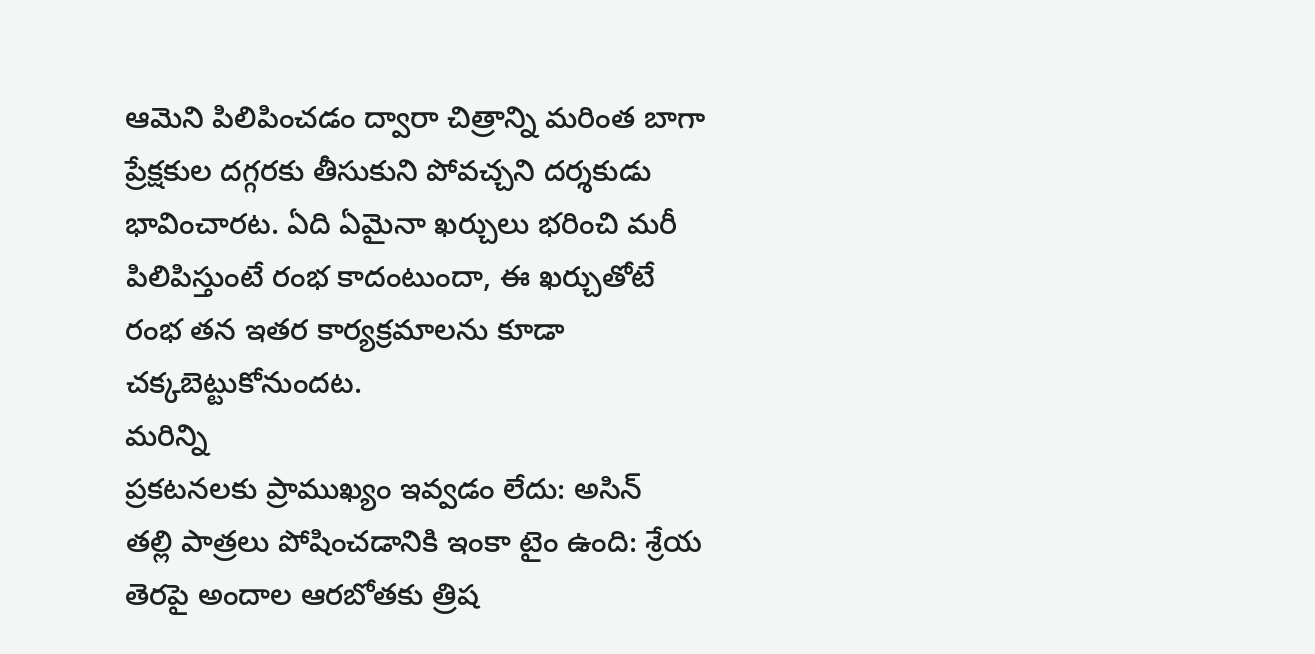ఆమెని పిలిపించడం ద్వారా చిత్రాన్ని మరింత బాగా ప్రేక్షకుల దగ్గరకు తీసుకుని పోవచ్చని దర్శకుడు భావించారట. ఏది ఏమైనా ఖర్చులు భరించి మరీ పిలిపిస్తుంటే రంభ కాదంటుందా, ఈ ఖర్చుతోటే రంభ తన ఇతర కార్యక్రమాలను కూడా చక్కబెట్టుకోనుందట.
మరిన్ని
ప్రకటనలకు ప్రాముఖ్యం ఇవ్వడం లేదు: అసిన్
తల్లి పాత్రలు పోషించడానికి ఇంకా టైం ఉంది: శ్రేయ
తెరపై అందాల ఆరబోతకు త్రిష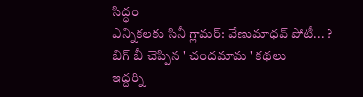సిద్ధం
ఎన్నికలకు సినీ గ్లామర్: వేణుమాధవ్ పోటీ... ?
బిగ్ బీ చెప్పిన ' చందమామ ' కథలు
ఇద్దర్ని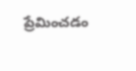ప్రేమించడం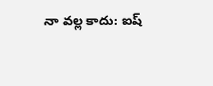నా వల్ల కాదు: ఐష్